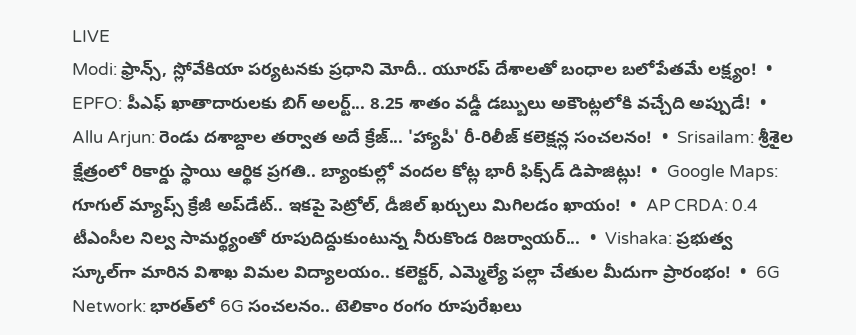LIVE
Modi: ఫ్రాన్స్, స్లోవేకియా పర్యటనకు ప్రధాని మోదీ.. యూరప్ దేశాలతో బంధాల బలోపేతమే లక్ష్యం!  •  EPFO: పీఎఫ్ ఖాతాదారులకు బిగ్ అలర్ట్... 8.25 శాతం వడ్డీ డబ్బులు అకౌంట్లలోకి వచ్చేది అప్పుడే!  •  Allu Arjun: రెండు దశాబ్దాల తర్వాత అదే క్రేజ్... 'హ్యాపీ' రీ-రిలీజ్ కలెక్షన్ల సంచలనం!  •  Srisailam: శ్రీశైల క్షేత్రంలో రికార్డు స్థాయి ఆర్థిక ప్రగతి.. బ్యాంకుల్లో వందల కోట్ల భారీ ఫిక్స్‌డ్ డిపాజిట్లు!  •  Google Maps: గూగుల్ మ్యాప్స్ క్రేజీ అప్‌డేట్.. ఇకపై పెట్రోల్, డీజిల్ ఖర్చులు మిగిలడం ఖాయం!  •  AP CRDA: 0.4 టీఎంసీల నిల్వ సామర్థ్యంతో రూపుదిద్దుకుంటున్న నీరుకొండ రిజర్వాయర్...  •  Vishaka: ప్రభుత్వ స్కూల్‌గా మారిన విశాఖ విమల విద్యాలయం.. కలెక్టర్, ఎమ్మెల్యే పల్లా చేతుల మీదుగా ప్రారంభం!  •  6G Network: భారత్‌లో 6G సంచలనం.. టెలికాం రంగం రూపురేఖలు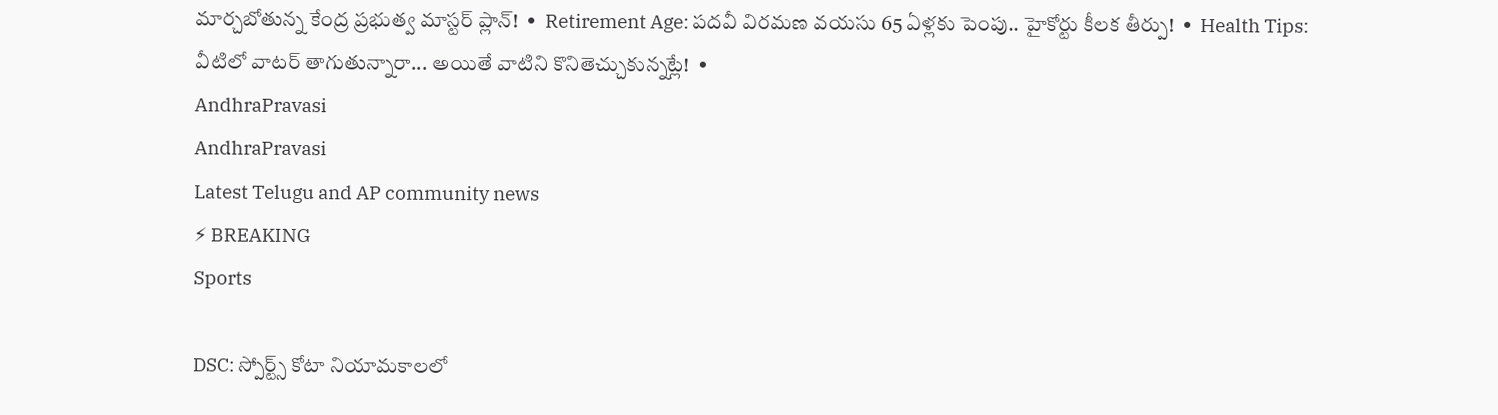మార్చబోతున్న కేంద్ర ప్రభుత్వ మాస్టర్ ప్లాన్!  •  Retirement Age: పదవీ విరమణ వయసు 65 ఏళ్లకు పెంపు.. హైకోర్టు కీలక తీర్పు!  •  Health Tips: వీటిలో వాటర్ తాగుతున్నారా... అయితే వాటిని కొనితెచ్చుకున్నట్లే!  •
AndhraPravasi
AndhraPravasi
Latest Telugu and AP community news
⚡ BREAKING
Sports

DSC: స్పోర్ట్స్ కోటా నియామకాలలో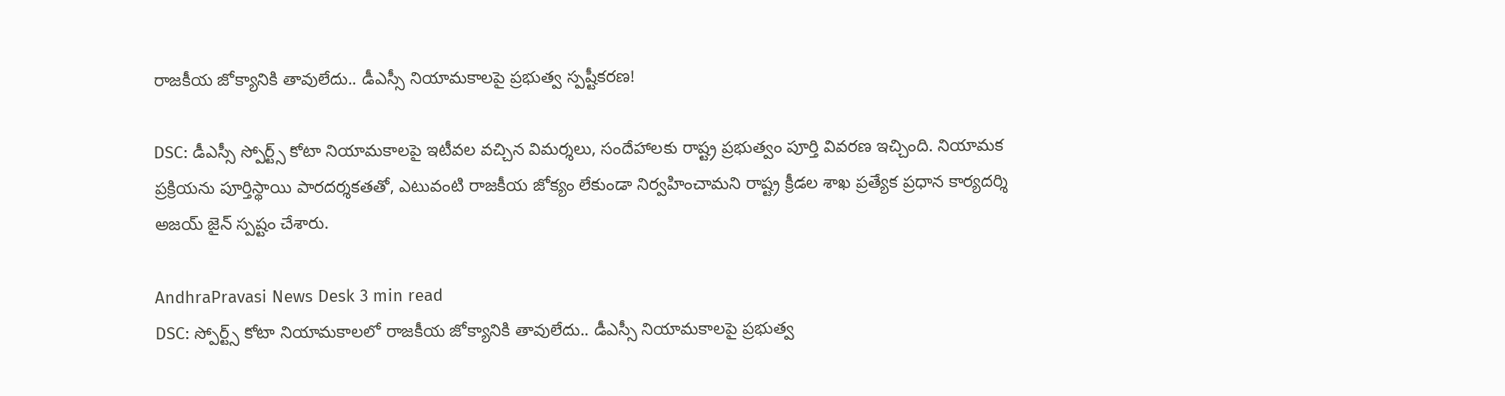రాజకీయ జోక్యానికి తావులేదు.. డీఎస్సీ నియామకాలపై ప్రభుత్వ స్పష్టీకరణ!

DSC: డీఎస్సీ స్పోర్ట్స్ కోటా నియామకాలపై ఇటీవల వచ్చిన విమర్శలు, సందేహాలకు రాష్ట్ర ప్రభుత్వం పూర్తి వివరణ ఇచ్చింది. నియామక ప్రక్రియను పూర్తిస్థాయి పారదర్శకతతో, ఎటువంటి రాజకీయ జోక్యం లేకుండా నిర్వహించామని రాష్ట్ర క్రీడల శాఖ ప్రత్యేక ప్రధాన కార్యదర్శి అజయ్ జైన్ స్పష్టం చేశారు.

AndhraPravasi News Desk 3 min read
DSC: స్పోర్ట్స్ కోటా నియామకాలలో రాజకీయ జోక్యానికి తావులేదు.. డీఎస్సీ నియామకాలపై ప్రభుత్వ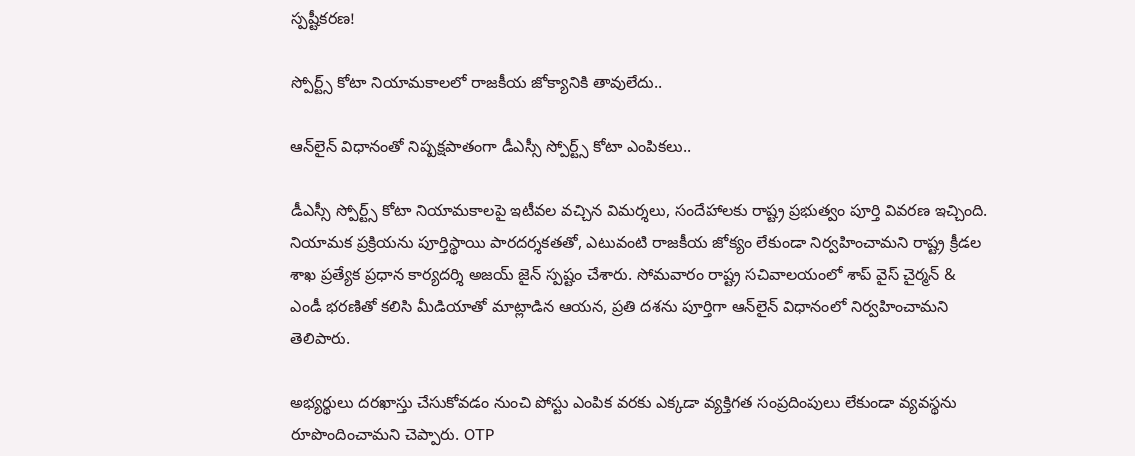స్పష్టీకరణ!

స్పోర్ట్స్ కోటా నియామకాలలో రాజకీయ జోక్యానికి తావులేదు..

ఆన్‌లైన్ విధానంతో నిష్పక్షపాతంగా డీఎస్సీ స్పోర్ట్స్ కోటా ఎంపికలు..

డీఎస్సీ స్పోర్ట్స్ కోటా నియామకాలపై ఇటీవల వచ్చిన విమర్శలు, సందేహాలకు రాష్ట్ర ప్రభుత్వం పూర్తి వివరణ ఇచ్చింది. నియామక ప్రక్రియను పూర్తిస్థాయి పారదర్శకతతో, ఎటువంటి రాజకీయ జోక్యం లేకుండా నిర్వహించామని రాష్ట్ర క్రీడల శాఖ ప్రత్యేక ప్రధాన కార్యదర్శి అజయ్ జైన్ స్పష్టం చేశారు. సోమవారం రాష్ట్ర సచివాలయంలో శాప్ వైస్ చైర్మన్ & ఎండీ భరణితో కలిసి మీడియాతో మాట్లాడిన ఆయన, ప్రతి దశను పూర్తిగా ఆన్‌లైన్ విధానంలో నిర్వహించామని తెలిపారు.

అభ్యర్థులు దరఖాస్తు చేసుకోవడం నుంచి పోస్టు ఎంపిక వరకు ఎక్కడా వ్యక్తిగత సంప్రదింపులు లేకుండా వ్యవస్థను రూపొందించామని చెప్పారు. OTP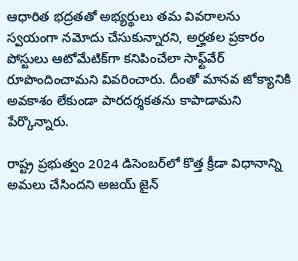ఆధారిత భద్రతతో అభ్యర్థులు తమ వివరాలను స్వయంగా నమోదు చేసుకున్నారని, అర్హతల ప్రకారం పోస్టులు ఆటోమేటిక్‌గా కనిపించేలా సాఫ్ట్‌వేర్ రూపొందించామని వివరించారు. దీంతో మానవ జోక్యానికి అవకాశం లేకుండా పారదర్శకతను కాపాడామని పేర్కొన్నారు.

రాష్ట్ర ప్రభుత్వం 2024 డిసెంబర్‌లో కొత్త క్రీడా విధానాన్ని అమలు చేసిందని అజయ్ జైన్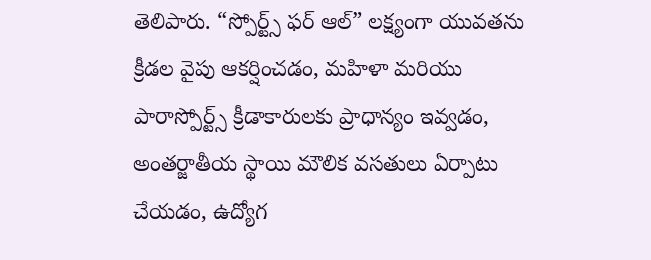తెలిపారు. “స్పోర్ట్స్ ఫర్ ఆల్” లక్ష్యంగా యువతను క్రీడల వైపు ఆకర్షించడం, మహిళా మరియు పారాస్పోర్ట్స్ క్రీడాకారులకు ప్రాధాన్యం ఇవ్వడం, అంతర్జాతీయ స్థాయి మౌలిక వసతులు ఏర్పాటు చేయడం, ఉద్యోగ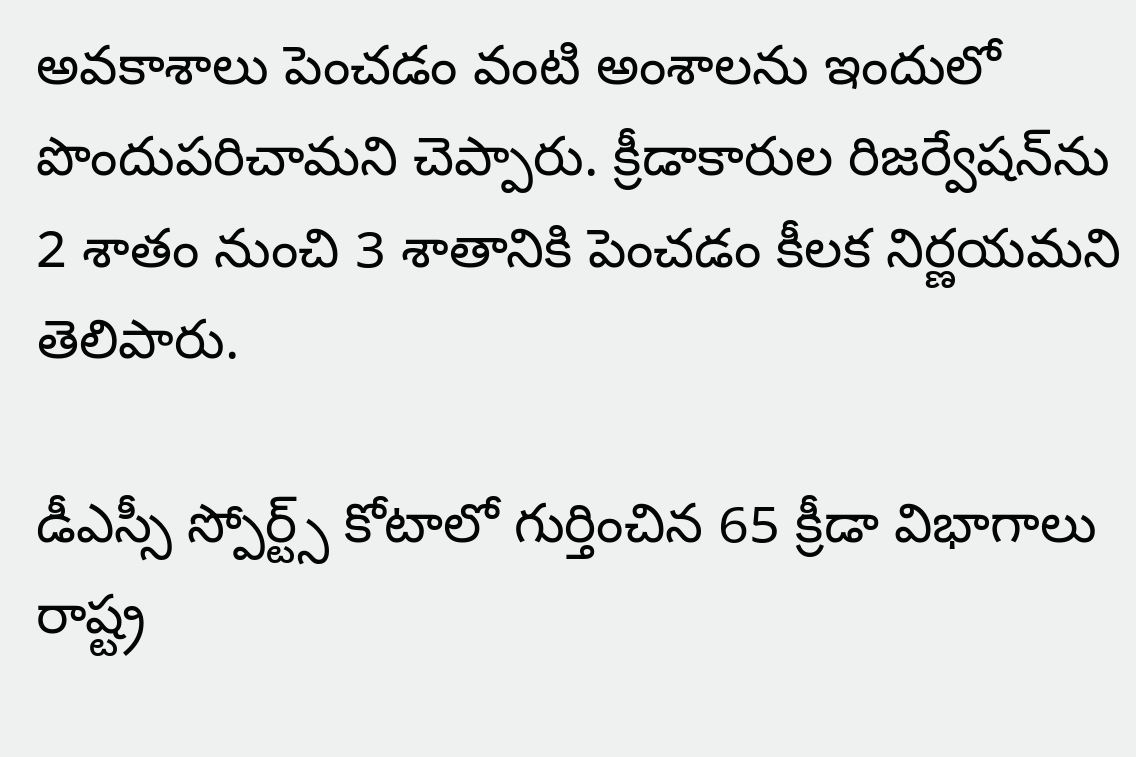అవకాశాలు పెంచడం వంటి అంశాలను ఇందులో పొందుపరిచామని చెప్పారు. క్రీడాకారుల రిజర్వేషన్‌ను 2 శాతం నుంచి 3 శాతానికి పెంచడం కీలక నిర్ణయమని తెలిపారు.

డీఎస్సీ స్పోర్ట్స్ కోటాలో గుర్తించిన 65 క్రీడా విభాగాలు రాష్ట్ర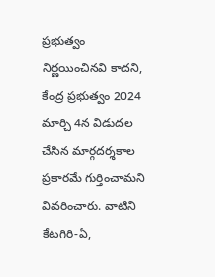ప్రభుత్వం నిర్ణయించినవి కాదని, కేంద్ర ప్రభుత్వం 2024 మార్చి 4న విడుదల చేసిన మార్గదర్శకాల ప్రకారమే గుర్తించామని వివరించారు. వాటిని కేటగిరి-ఏ,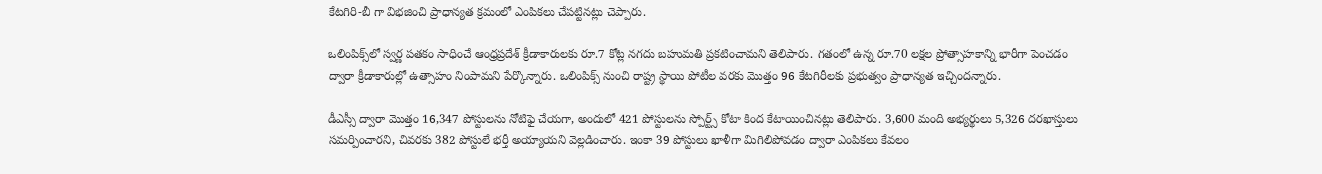కేటగిరి-బీ గా విభజించి ప్రాధాన్యత క్రమంలో ఎంపికలు చేపట్టినట్లు చెప్పారు.

ఒలింపిక్స్‌లో స్వర్ణ పతకం సాధించే ఆంధ్రప్రదేశ్ క్రీడాకారులకు రూ.7 కోట్ల నగదు బహుమతి ప్రకటించామని తెలిపారు. గతంలో ఉన్న రూ.70 లక్షల ప్రోత్సాహకాన్ని భారీగా పెంచడం ద్వారా క్రీడాకారుల్లో ఉత్సాహం నింపామని పేర్కొన్నారు. ఒలింపిక్స్ నుంచి రాష్ట్ర స్థాయి పోటీల వరకు మొత్తం 96 కేటగిరీలకు ప్రభుత్వం ప్రాధాన్యత ఇచ్చిందన్నారు.

డీఎస్సీ ద్వారా మొత్తం 16,347 పోస్టులను నోటిఫై చేయగా, అందులో 421 పోస్టులను స్పోర్ట్స్ కోటా కింద కేటాయించినట్లు తెలిపారు. 3,600 మంది అభ్యర్థులు 5,326 దరఖాస్తులు సమర్పించారని, చివరకు 382 పోస్టులే భర్తీ అయ్యాయని వెల్లడించారు. ఇంకా 39 పోస్టులు ఖాళీగా మిగిలిపోవడం ద్వారా ఎంపికలు కేవలం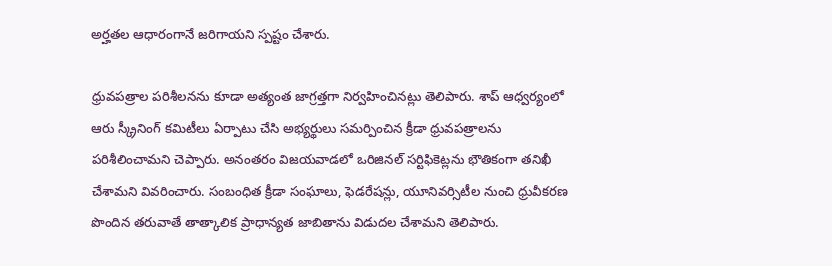అర్హతల ఆధారంగానే జరిగాయని స్పష్టం చేశారు.

ధ్రువపత్రాల పరిశీలనను కూడా అత్యంత జాగ్రత్తగా నిర్వహించినట్లు తెలిపారు. శాప్ ఆధ్వర్యంలో ఆరు స్క్రీనింగ్ కమిటీలు ఏర్పాటు చేసి అభ్యర్థులు సమర్పించిన క్రీడా ధ్రువపత్రాలను పరిశీలించామని చెప్పారు. అనంతరం విజయవాడలో ఒరిజినల్ సర్టిఫికెట్లను భౌతికంగా తనిఖీ చేశామని వివరించారు. సంబంధిత క్రీడా సంఘాలు, ఫెడరేషన్లు, యూనివర్సిటీల నుంచి ధ్రువీకరణ పొందిన తరువాతే తాత్కాలిక ప్రాధాన్యత జాబితాను విడుదల చేశామని తెలిపారు.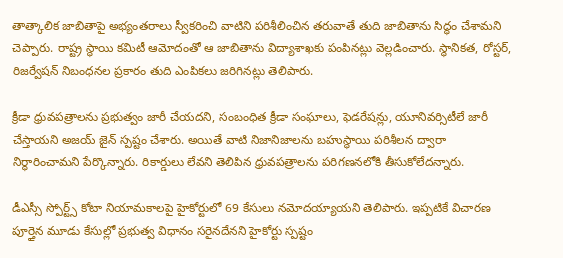తాత్కాలిక జాబితాపై అభ్యంతరాలు స్వీకరించి వాటిని పరిశీలించిన తరువాతే తుది జాబితాను సిద్ధం చేశామని చెప్పారు. రాష్ట్ర స్థాయి కమిటీ ఆమోదంతో ఆ జాబితాను విద్యాశాఖకు పంపినట్లు వెల్లడించారు. స్థానికత, రోస్టర్, రిజర్వేషన్ నిబంధనల ప్రకారం తుది ఎంపికలు జరిగినట్లు తెలిపారు.

క్రీడా ధ్రువపత్రాలను ప్రభుత్వం జారీ చేయదని, సంబంధిత క్రీడా సంఘాలు, ఫెడరేషన్లు, యూనివర్సిటీలే జారీ చేస్తాయని అజయ్ జైన్ స్పష్టం చేశారు. అయితే వాటి నిజానిజాలను బహుస్థాయి పరిశీలన ద్వారా నిర్ధారించామని పేర్కొన్నారు. రికార్డులు లేవని తెలిపిన ధ్రువపత్రాలను పరిగణనలోకి తీసుకోలేదన్నారు.

డీఎస్సీ స్పోర్ట్స్ కోటా నియామకాలపై హైకోర్టులో 69 కేసులు నమోదయ్యాయని తెలిపారు. ఇప్పటికే విచారణ పూర్తైన మూడు కేసుల్లో ప్రభుత్వ విధానం సరైనదేనని హైకోర్టు స్పష్టం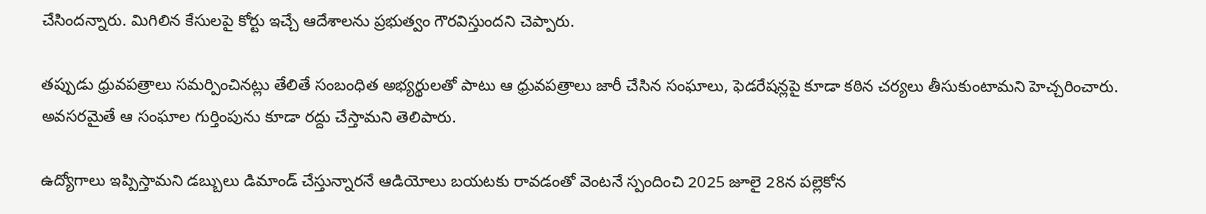చేసిందన్నారు. మిగిలిన కేసులపై కోర్టు ఇచ్చే ఆదేశాలను ప్రభుత్వం గౌరవిస్తుందని చెప్పారు.

తప్పుడు ధ్రువపత్రాలు సమర్పించినట్లు తేలితే సంబంధిత అభ్యర్థులతో పాటు ఆ ధ్రువపత్రాలు జారీ చేసిన సంఘాలు, ఫెడరేషన్లపై కూడా కఠిన చర్యలు తీసుకుంటామని హెచ్చరించారు. అవసరమైతే ఆ సంఘాల గుర్తింపును కూడా రద్దు చేస్తామని తెలిపారు.

ఉద్యోగాలు ఇప్పిస్తామని డబ్బులు డిమాండ్ చేస్తున్నారనే ఆడియోలు బయటకు రావడంతో వెంటనే స్పందించి 2025 జూలై 28న పల్లెకోన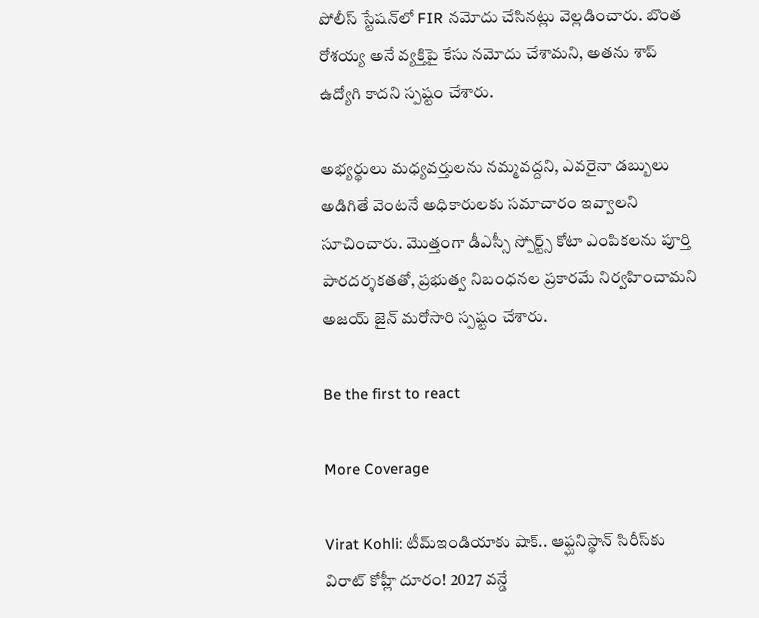పోలీస్ స్టేషన్‌లో FIR నమోదు చేసినట్లు వెల్లడించారు. బొంత రోశయ్య అనే వ్యక్తిపై కేసు నమోదు చేశామని, అతను శాప్ ఉద్యోగి కాదని స్పష్టం చేశారు.

అభ్యర్థులు మధ్యవర్తులను నమ్మవద్దని, ఎవరైనా డబ్బులు అడిగితే వెంటనే అధికారులకు సమాచారం ఇవ్వాలని సూచించారు. మొత్తంగా డీఎస్సీ స్పోర్ట్స్ కోటా ఎంపికలను పూర్తి పారదర్శకతతో, ప్రభుత్వ నిబంధనల ప్రకారమే నిర్వహించామని అజయ్ జైన్ మరోసారి స్పష్టం చేశారు.

Be the first to react

More Coverage

Virat Kohli: టీమ్‌ఇండియాకు షాక్.. ఆఫ్ఘనిస్థాన్‌ సిరీస్‌కు విరాట్ కోహ్లీ దూరం! 2027 వన్డే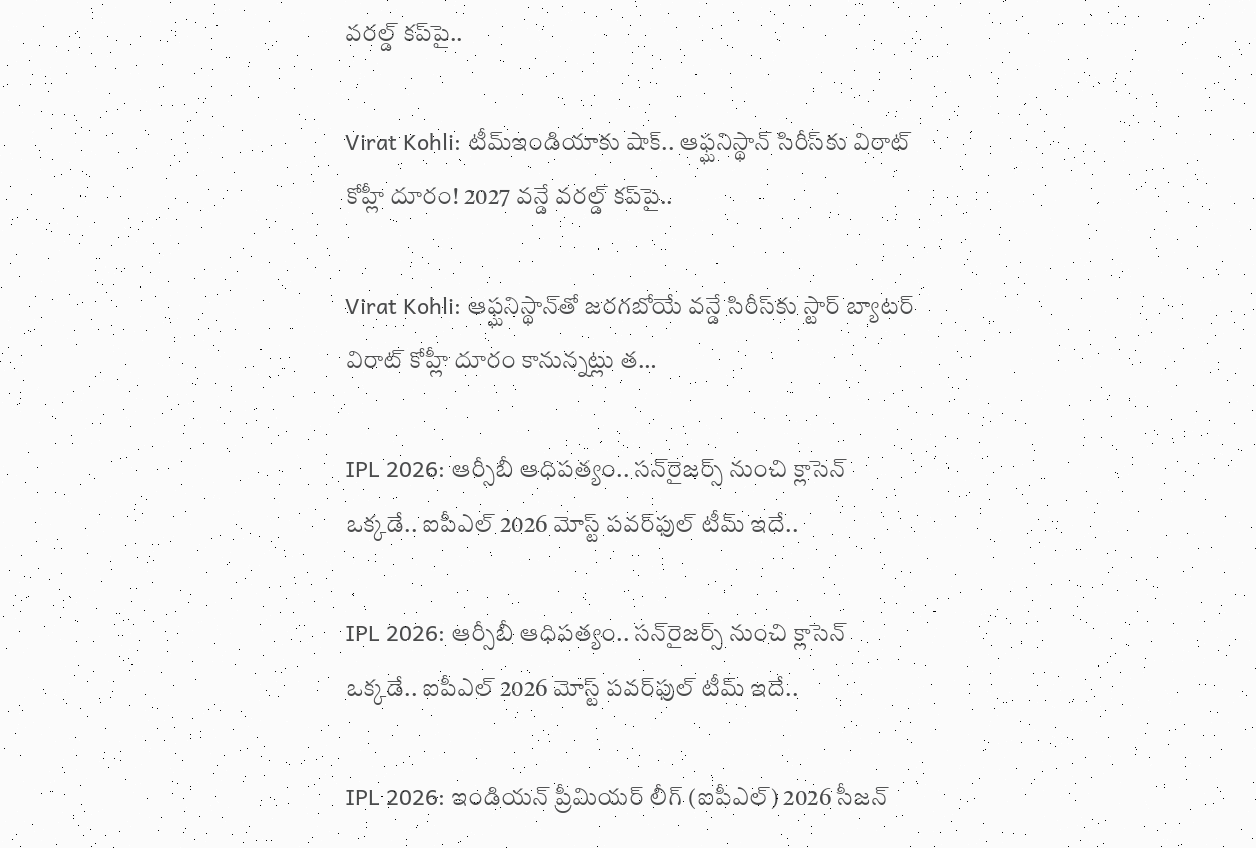వరల్డ్ కప్‌పై..

Virat Kohli: టీమ్‌ఇండియాకు షాక్.. ఆఫ్ఘనిస్థాన్‌ సిరీస్‌కు విరాట్ కోహ్లీ దూరం! 2027 వన్డే వరల్డ్ కప్‌పై..

Virat Kohli: ఆఫ్ఘనిస్థాన్‌తో జరగబోయే వన్డే సిరీస్‌కు స్టార్ బ్యాటర్ విరాట్ కోహ్లీ దూరం కానున్నట్లు త…

IPL 2026: ఆర్సీబీ ఆధిపత్యం.. సన్‌రైజర్స్ నుంచి క్లాసెన్ ఒక్కడే.. ఐపీఎల్ 2026 మోస్ట్ పవర్‌ఫుల్ టీమ్ ఇదే..

IPL 2026: ఆర్సీబీ ఆధిపత్యం.. సన్‌రైజర్స్ నుంచి క్లాసెన్ ఒక్కడే.. ఐపీఎల్ 2026 మోస్ట్ పవర్‌ఫుల్ టీమ్ ఇదే..

IPL 2026: ఇండియన్ ప్రీమియర్ లీగ్ (ఐపీఎల్) 2026 సీజన్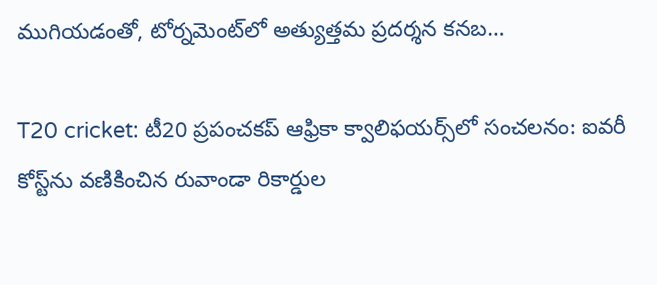ముగియడంతో, టోర్నమెంట్‌లో అత్యుత్తమ ప్రదర్శన కనబ…

T20 cricket: టీ20 ప్రపంచకప్ ఆఫ్రికా క్వాలిఫయర్స్‌లో సంచలనం: ఐవరీ కోస్ట్‌ను వణికించిన రువాండా రికార్డుల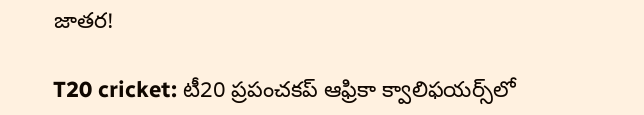జాతర!

T20 cricket: టీ20 ప్రపంచకప్ ఆఫ్రికా క్వాలిఫయర్స్‌లో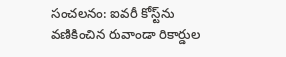సంచలనం: ఐవరీ కోస్ట్‌ను వణికించిన రువాండా రికార్డుల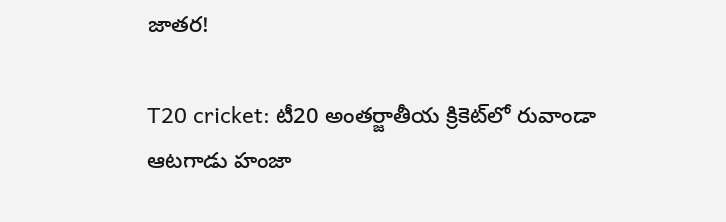జాతర!

T20 cricket: టీ20 అంతర్జాతీయ క్రికెట్‌లో రువాండా ఆటగాడు హంజా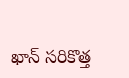ఖాన్ సరికొత్త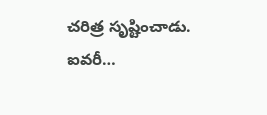చరిత్ర సృష్టించాడు. ఐవరీ…